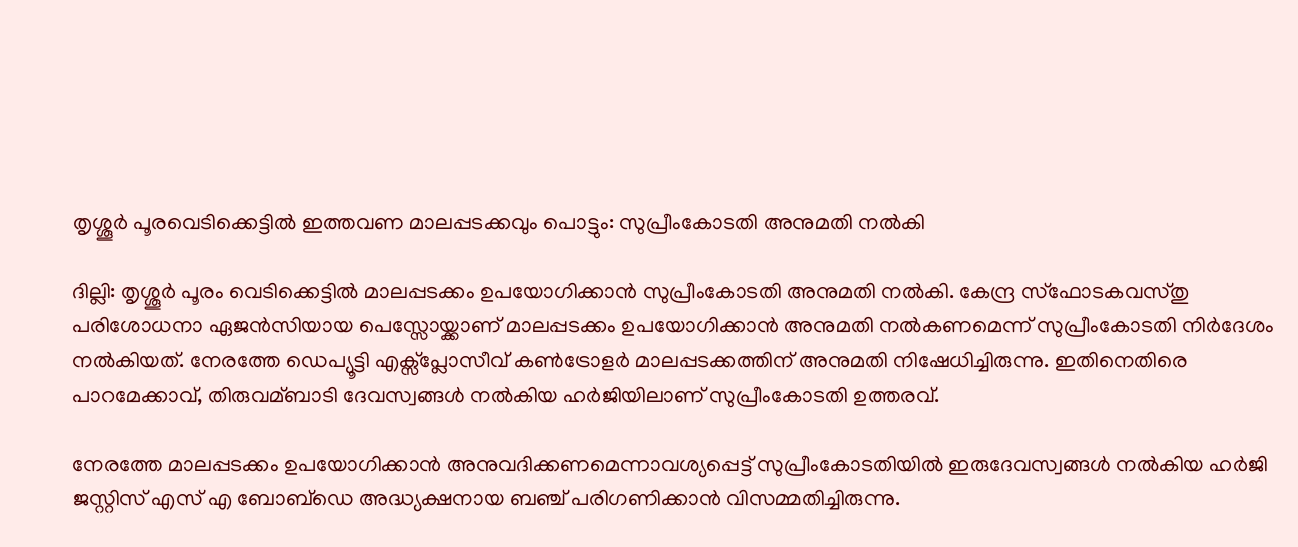തൃശ്ശൂര്‍ പൂരവെടിക്കെട്ടില്‍ ഇത്തവണ മാലപ്പടക്കവും പൊട്ടും: സുപ്രീംകോടതി അനുമതി നല്‍കി

ദില്ലി: തൃശ്ശൂര്‍ പൂരം വെടിക്കെട്ടില്‍ മാലപ്പടക്കം ഉപയോഗിക്കാന്‍ സുപ്രീംകോടതി അനുമതി നല്‍കി. കേന്ദ്ര സ്ഫോടകവസ്തു പരിശോധനാ ഏജന്‍സിയായ പെസ്സോയ്ക്കാണ് മാലപ്പടക്കം ഉപയോഗിക്കാന്‍ അനുമതി നല്‍കണമെന്ന് സുപ്രീംകോടതി നിര്‍ദേശം നല്‍കിയത്. നേരത്തേ ഡെപ്യൂട്ടി എക്സ്പ്ലോസീവ് കണ്‍ട്രോളര്‍ മാലപ്പടക്കത്തിന് അനുമതി നിഷേധിച്ചിരുന്നു. ഇതിനെതിരെ പാറമേക്കാവ്, തിരുവമ്ബാടി ദേവസ്വങ്ങള്‍ നല്‍കിയ ഹര്‍ജിയിലാണ് സുപ്രീംകോടതി ഉത്തരവ്.

നേരത്തേ മാലപ്പടക്കം ഉപയോഗിക്കാന്‍ അനുവദിക്കണമെന്നാവശ്യപ്പെട്ട് സുപ്രീംകോടതിയില്‍ ഇരുദേവസ്വങ്ങള്‍ നല്‍കിയ ഹര്‍ജി ജസ്റ്റിസ് എസ് എ ബോബ്‍ഡെ അദ്ധ്യക്ഷനായ ബഞ്ച് പരിഗണിക്കാന്‍ വിസമ്മതിച്ചിരുന്നു.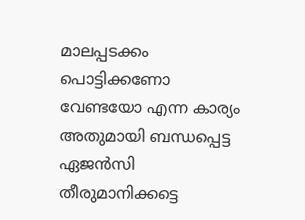മാലപ്പടക്കം പൊട്ടിക്കണോ വേണ്ടയോ എന്ന കാര്യം അതുമായി ബന്ധപ്പെട്ട ഏജന്‍സി തീരുമാനിക്കട്ടെ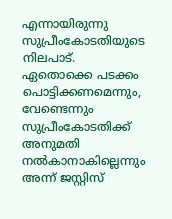എന്നായിരുന്നു സുപ്രീംകോടതിയുടെ നിലപാട്. ഏതൊക്കെ പടക്കം പൊട്ടിക്കണമെന്നും, വേണ്ടെന്നും സുപ്രീംകോടതിക്ക് അനുമതി നല്‍കാനാകില്ലെന്നും അന്ന് ജസ്റ്റിസ്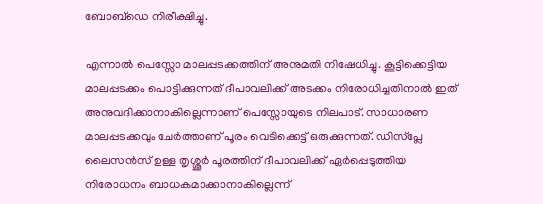ബോബ്‍ഡെ നിരീക്ഷിച്ചു.

എന്നാല്‍ പെസ്സോ മാലപ്പടക്കത്തിന് അനുമതി നിഷേധിച്ചു. കൂട്ടിക്കെട്ടിയ മാലപ്പടക്കം പൊട്ടിക്കുന്നത് ദീപാവലിക്ക് അടക്കം നിരോധിച്ചതിനാല്‍ ഇത് അനുവദിക്കാനാകില്ലെന്നാണ് പെസ്സോയുടെ നിലപാട്. സാധാരണ മാലപ്പടക്കവും ചേര്‍ത്താണ് പൂരം വെടിക്കെട്ട് ഒരുക്കുന്നത്. ഡിസ്‍പ്ലേ ലൈസന്‍സ് ഉള്ള തൃശ്ശൂര്‍ പൂരത്തിന് ദീപാവലിക്ക് ഏര്‍പ്പെടുത്തിയ നിരോധനം ബാധകമാക്കാനാകില്ലെന്ന്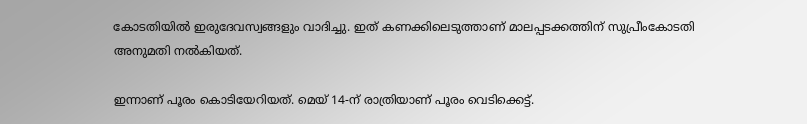കോടതിയില്‍ ഇരുദേവസ്വങ്ങളും വാദിച്ചു. ഇത് കണക്കിലെടുത്താണ് മാലപ്പടക്കത്തിന് സുപ്രീംകോടതി അനുമതി നല്‍കിയത്.

ഇന്നാണ് പൂരം കൊടിയേറിയത്. മെയ് 14-ന് രാത്രിയാണ് പൂരം വെടിക്കെട്ട്.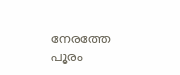നേരത്തേ പൂരം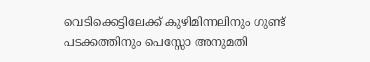വെടിക്കെട്ടിലേക്ക് കുഴിമിന്നലിനും ഗുണ്ട് പടക്കത്തിനും പെസ്സോ അനുമതി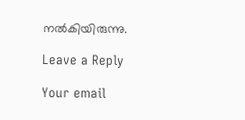നല്‍കിയിരുന്നു.

Leave a Reply

Your email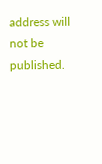address will not be published.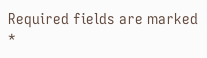Required fields are marked *